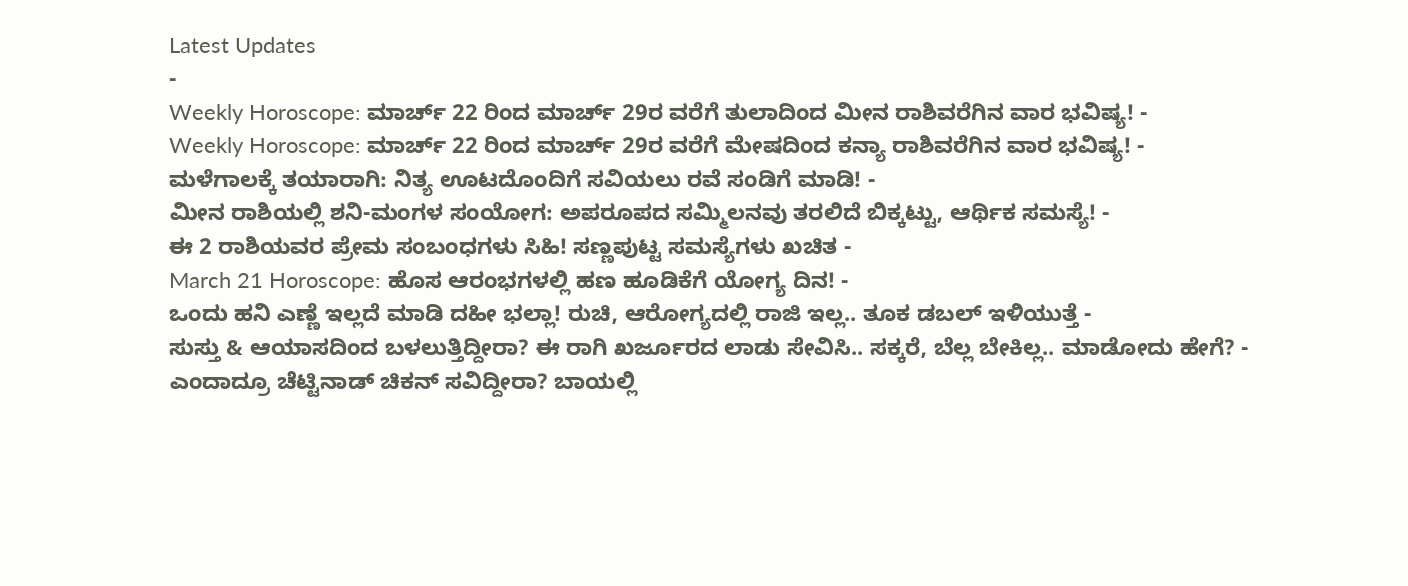Latest Updates
-
Weekly Horoscope: ಮಾರ್ಚ್ 22 ರಿಂದ ಮಾರ್ಚ್ 29ರ ವರೆಗೆ ತುಲಾದಿಂದ ಮೀನ ರಾಶಿವರೆಗಿನ ವಾರ ಭವಿಷ್ಯ! -
Weekly Horoscope: ಮಾರ್ಚ್ 22 ರಿಂದ ಮಾರ್ಚ್ 29ರ ವರೆಗೆ ಮೇಷದಿಂದ ಕನ್ಯಾ ರಾಶಿವರೆಗಿನ ವಾರ ಭವಿಷ್ಯ! -
ಮಳೆಗಾಲಕ್ಕೆ ತಯಾರಾಗಿ: ನಿತ್ಯ ಊಟದೊಂದಿಗೆ ಸವಿಯಲು ರವೆ ಸಂಡಿಗೆ ಮಾಡಿ! -
ಮೀನ ರಾಶಿಯಲ್ಲಿ ಶನಿ-ಮಂಗಳ ಸಂಯೋಗ: ಅಪರೂಪದ ಸಮ್ಮಿಲನವು ತರಲಿದೆ ಬಿಕ್ಕಟ್ಟು, ಆರ್ಥಿಕ ಸಮಸ್ಯೆ! -
ಈ 2 ರಾಶಿಯವರ ಪ್ರೇಮ ಸಂಬಂಧಗಳು ಸಿಹಿ! ಸಣ್ಣಪುಟ್ಟ ಸಮಸ್ಯೆಗಳು ಖಚಿತ -
March 21 Horoscope: ಹೊಸ ಆರಂಭಗಳಲ್ಲಿ ಹಣ ಹೂಡಿಕೆಗೆ ಯೋಗ್ಯ ದಿನ! -
ಒಂದು ಹನಿ ಎಣ್ಣೆ ಇಲ್ಲದೆ ಮಾಡಿ ದಹೀ ಭಲ್ಲಾ! ರುಚಿ, ಆರೋಗ್ಯದಲ್ಲಿ ರಾಜಿ ಇಲ್ಲ.. ತೂಕ ಡಬಲ್ ಇಳಿಯುತ್ತೆ -
ಸುಸ್ತು & ಆಯಾಸದಿಂದ ಬಳಲುತ್ತಿದ್ದೀರಾ? ಈ ರಾಗಿ ಖರ್ಜೂರದ ಲಾಡು ಸೇವಿಸಿ.. ಸಕ್ಕರೆ, ಬೆಲ್ಲ ಬೇಕಿಲ್ಲ.. ಮಾಡೋದು ಹೇಗೆ? -
ಎಂದಾದ್ರೂ ಚೆಟ್ಟಿನಾಡ್ ಚಿಕನ್ ಸವಿದ್ದೀರಾ? ಬಾಯಲ್ಲಿ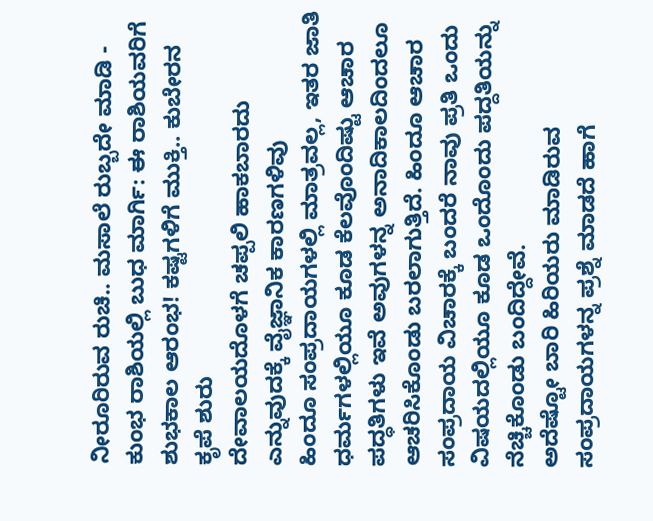ನೀರೂರಿರುವ ರುಚಿ.. ಮಸಾಲೆ ರುಬ್ಬದೇ ಮಾಡಿ -
ಕುಂಭ ರಾಶಿಯಲ್ಲಿ ಬುಧ ಮಾರ್ಗಿ: ಈ ರಾಶಿಯವರಿಗೆ ಶುಭಕಾಲ ಆರಂಭ! ಕಷ್ಟಗಳಿಗೆ ಮುಕ್ತಿ.. ಕುಬೇರನ ಕೃಪೆ ಶುರು
ದೇವಾಲಯದೊಳಗೆ ಚಪ್ಪಲಿ ಹಾಕಬಾರದು ಎನ್ನುವುದಕ್ಕೆ ವೈಜ್ಞಾನಿಕ ಕಾರಣಗಳಿವು
ಹಿಂದೂ ಸಂಪ್ರದಾಯಗಳಲ್ಲಿ ಮಾತ್ರವಲ್ಲ, ಇತರ ಜಾತಿ ಧರ್ಮಗಳಲ್ಲಿಯೂ ಕೂಡ ಕೆಲವೊಂದಿಷ್ಟು ಆಚಾರ ಪದ್ಧತಿಗಳು ಇವೆ ಅವುಗಳನ್ನ ಅನಾದಿಕಾಲದಿಂದಲೂ ಆಚರಿಸಿಕೊಂಡು ಬರಲಾಗುತ್ತಿದೆ. ಹಿಂದೂ ಆಚಾರ ಸಂಪ್ರದಾಯ ವಿಚಾರಕ್ಕೆ ಬಂದರೆ ನಾವು ಪ್ರತಿ ಒಂದು ವಿಷಯದಲ್ಲಿಯೂ ಕೂಡ ಒಂದೊಂದು ಪದ್ದತಿಯನ್ನು ನೆಚ್ಚಿಕೊಂಡು ಬಂದಿದ್ದೇವೆ.
ಅದೆಷ್ಟೋ ಬಾರಿ ಹಿರಿಯರು ಮಾಡಿರುವ ಸಂಪ್ರದಾಯಗಳನ್ನ ಪ್ರಶ್ನೆ ಮಾಡದೆ ಹಾಗೆ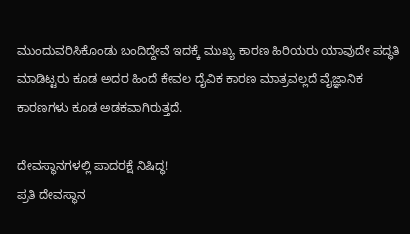ಮುಂದುವರಿಸಿಕೊಂಡು ಬಂದಿದ್ದೇವೆ ಇದಕ್ಕೆ ಮುಖ್ಯ ಕಾರಣ ಹಿರಿಯರು ಯಾವುದೇ ಪದ್ಧತಿ ಮಾಡಿಟ್ಟರು ಕೂಡ ಅದರ ಹಿಂದೆ ಕೇವಲ ದೈವಿಕ ಕಾರಣ ಮಾತ್ರವಲ್ಲದೆ ವೈಜ್ಞಾನಿಕ ಕಾರಣಗಳು ಕೂಡ ಅಡಕವಾಗಿರುತ್ತದೆ.

ದೇವಸ್ಥಾನಗಳಲ್ಲಿ ಪಾದರಕ್ಷೆ ನಿಷಿದ್ಧ!
ಪ್ರತಿ ದೇವಸ್ಥಾನ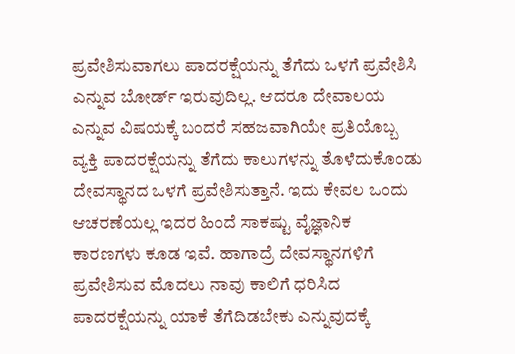ಪ್ರವೇಶಿಸುವಾಗಲು ಪಾದರಕ್ಷೆಯನ್ನು ತೆಗೆದು ಒಳಗೆ ಪ್ರವೇಶಿಸಿ ಎನ್ನುವ ಬೋರ್ಡ್ ಇರುವುದಿಲ್ಲ. ಆದರೂ ದೇವಾಲಯ ಎನ್ನುವ ವಿಷಯಕ್ಕೆ ಬಂದರೆ ಸಹಜವಾಗಿಯೇ ಪ್ರತಿಯೊಬ್ಬ ವ್ಯಕ್ತಿ ಪಾದರಕ್ಷೆಯನ್ನು ತೆಗೆದು ಕಾಲುಗಳನ್ನು ತೊಳೆದುಕೊಂಡು ದೇವಸ್ಥಾನದ ಒಳಗೆ ಪ್ರವೇಶಿಸುತ್ತಾನೆ. ಇದು ಕೇವಲ ಒಂದು ಆಚರಣೆಯಲ್ಲ ಇದರ ಹಿಂದೆ ಸಾಕಷ್ಟು ವೈಜ್ಞಾನಿಕ ಕಾರಣಗಳು ಕೂಡ ಇವೆ. ಹಾಗಾದ್ರೆ ದೇವಸ್ಥಾನಗಳಿಗೆ ಪ್ರವೇಶಿಸುವ ಮೊದಲು ನಾವು ಕಾಲಿಗೆ ಧರಿಸಿದ ಪಾದರಕ್ಷೆಯನ್ನು ಯಾಕೆ ತೆಗೆದಿಡಬೇಕು ಎನ್ನುವುದಕ್ಕೆ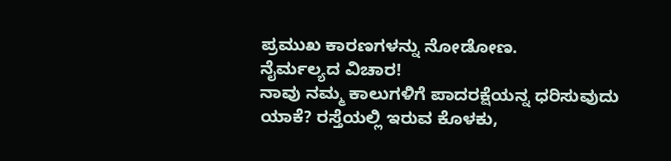ಪ್ರಮುಖ ಕಾರಣಗಳನ್ನು ನೋಡೋಣ.
ನೈರ್ಮಲ್ಯದ ವಿಚಾರ!
ನಾವು ನಮ್ಮ ಕಾಲುಗಳಿಗೆ ಪಾದರಕ್ಷೆಯನ್ನ ಧರಿಸುವುದು ಯಾಕೆ? ರಸ್ತೆಯಲ್ಲಿ ಇರುವ ಕೊಳಕು,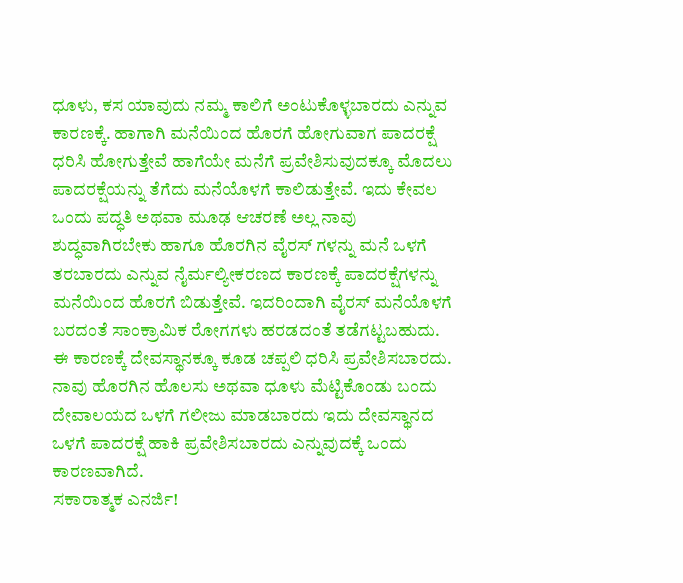ಧೂಳು, ಕಸ ಯಾವುದು ನಮ್ಮ ಕಾಲಿಗೆ ಅಂಟುಕೊಳ್ಳಬಾರದು ಎನ್ನುವ ಕಾರಣಕ್ಕೆ. ಹಾಗಾಗಿ ಮನೆಯಿಂದ ಹೊರಗೆ ಹೋಗುವಾಗ ಪಾದರಕ್ಷೆ ಧರಿಸಿ ಹೋಗುತ್ತೇವೆ ಹಾಗೆಯೇ ಮನೆಗೆ ಪ್ರವೇಶಿಸುವುದಕ್ಕೂ ಮೊದಲು ಪಾದರಕ್ಷೆಯನ್ನು ತೆಗೆದು ಮನೆಯೊಳಗೆ ಕಾಲಿಡುತ್ತೇವೆ. ಇದು ಕೇವಲ ಒಂದು ಪದ್ಧತಿ ಅಥವಾ ಮೂಢ ಆಚರಣೆ ಅಲ್ಲ ನಾವು ಶುದ್ಧವಾಗಿರಬೇಕು ಹಾಗೂ ಹೊರಗಿನ ವೈರಸ್ ಗಳನ್ನು ಮನೆ ಒಳಗೆ ತರಬಾರದು ಎನ್ನುವ ನೈರ್ಮಲ್ಯೀಕರಣದ ಕಾರಣಕ್ಕೆ ಪಾದರಕ್ಷೆಗಳನ್ನು ಮನೆಯಿಂದ ಹೊರಗೆ ಬಿಡುತ್ತೇವೆ. ಇದರಿಂದಾಗಿ ವೈರಸ್ ಮನೆಯೊಳಗೆ ಬರದಂತೆ ಸಾಂಕ್ರಾಮಿಕ ರೋಗಗಳು ಹರಡದಂತೆ ತಡೆಗಟ್ಟಬಹುದು.
ಈ ಕಾರಣಕ್ಕೆ ದೇವಸ್ಥಾನಕ್ಕೂ ಕೂಡ ಚಪ್ಪಲಿ ಧರಿಸಿ ಪ್ರವೇಶಿಸಬಾರದು. ನಾವು ಹೊರಗಿನ ಹೊಲಸು ಅಥವಾ ಧೂಳು ಮೆಟ್ಟಿಕೊಂಡು ಬಂದು ದೇವಾಲಯದ ಒಳಗೆ ಗಲೀಜು ಮಾಡಬಾರದು ಇದು ದೇವಸ್ಥಾನದ ಒಳಗೆ ಪಾದರಕ್ಷೆ ಹಾಕಿ ಪ್ರವೇಶಿಸಬಾರದು ಎನ್ನುವುದಕ್ಕೆ ಒಂದು ಕಾರಣವಾಗಿದೆ.
ಸಕಾರಾತ್ಮಕ ಎನರ್ಜಿ!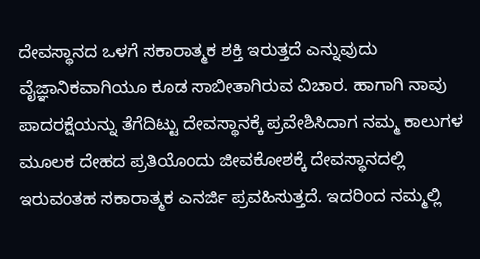ದೇವಸ್ಥಾನದ ಒಳಗೆ ಸಕಾರಾತ್ಮಕ ಶಕ್ತಿ ಇರುತ್ತದೆ ಎನ್ನುವುದು ವೈಜ್ಞಾನಿಕವಾಗಿಯೂ ಕೂಡ ಸಾಬೀತಾಗಿರುವ ವಿಚಾರ. ಹಾಗಾಗಿ ನಾವು ಪಾದರಕ್ಷೆಯನ್ನು ತೆಗೆದಿಟ್ಟು ದೇವಸ್ಥಾನಕ್ಕೆ ಪ್ರವೇಶಿಸಿದಾಗ ನಮ್ಮ ಕಾಲುಗಳ ಮೂಲಕ ದೇಹದ ಪ್ರತಿಯೊಂದು ಜೀವಕೋಶಕ್ಕೆ ದೇವಸ್ಥಾನದಲ್ಲಿ ಇರುವಂತಹ ಸಕಾರಾತ್ಮಕ ಎನರ್ಜಿ ಪ್ರವಹಿಸುತ್ತದೆ. ಇದರಿಂದ ನಮ್ಮಲ್ಲಿ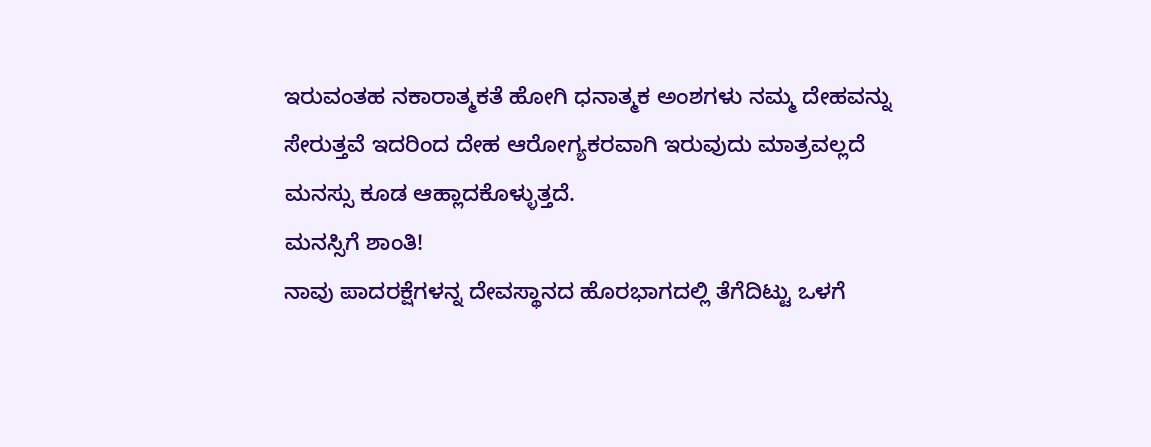ಇರುವಂತಹ ನಕಾರಾತ್ಮಕತೆ ಹೋಗಿ ಧನಾತ್ಮಕ ಅಂಶಗಳು ನಮ್ಮ ದೇಹವನ್ನು ಸೇರುತ್ತವೆ ಇದರಿಂದ ದೇಹ ಆರೋಗ್ಯಕರವಾಗಿ ಇರುವುದು ಮಾತ್ರವಲ್ಲದೆ ಮನಸ್ಸು ಕೂಡ ಆಹ್ಲಾದಕೊಳ್ಳುತ್ತದೆ.
ಮನಸ್ಸಿಗೆ ಶಾಂತಿ!
ನಾವು ಪಾದರಕ್ಷೆಗಳನ್ನ ದೇವಸ್ಥಾನದ ಹೊರಭಾಗದಲ್ಲಿ ತೆಗೆದಿಟ್ಟು ಒಳಗೆ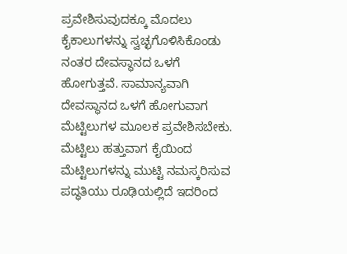ಪ್ರವೇಶಿಸುವುದಕ್ಕೂ ಮೊದಲು ಕೈಕಾಲುಗಳನ್ನು ಸ್ವಚ್ಛಗೊಳಿಸಿಕೊಂಡು ನಂತರ ದೇವಸ್ಥಾನದ ಒಳಗೆ ಹೋಗುತ್ತವೆ. ಸಾಮಾನ್ಯವಾಗಿ ದೇವಸ್ಥಾನದ ಒಳಗೆ ಹೋಗುವಾಗ ಮೆಟ್ಟಿಲುಗಳ ಮೂಲಕ ಪ್ರವೇಶಿಸಬೇಕು. ಮೆಟ್ಟಿಲು ಹತ್ತುವಾಗ ಕೈಯಿಂದ ಮೆಟ್ಟಿಲುಗಳನ್ನು ಮುಟ್ಟಿ ನಮಸ್ಕರಿಸುವ ಪದ್ಧತಿಯು ರೂಢಿಯಲ್ಲಿದೆ ಇದರಿಂದ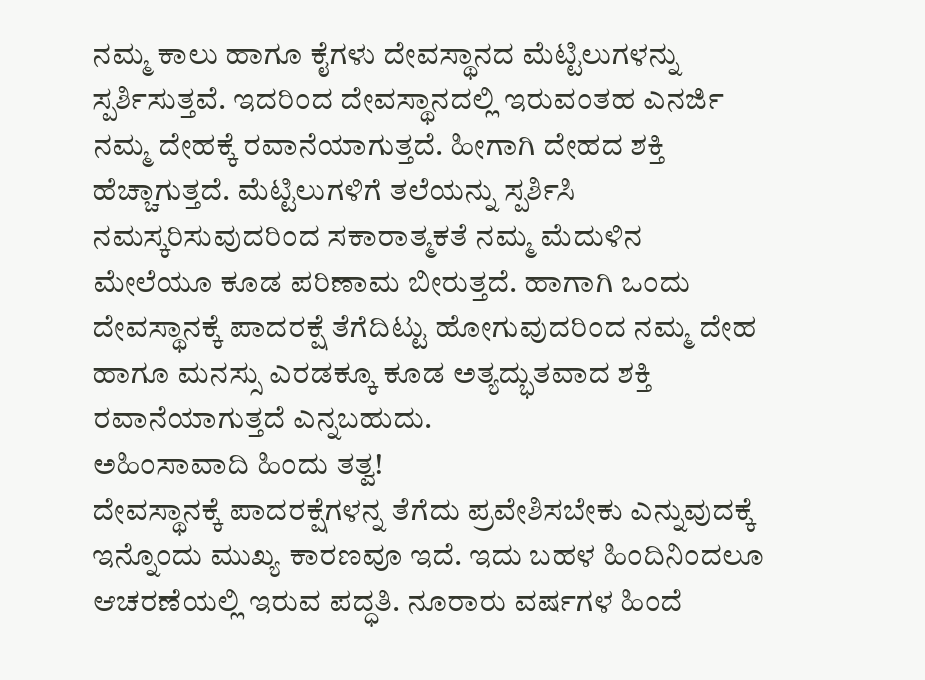ನಮ್ಮ ಕಾಲು ಹಾಗೂ ಕೈಗಳು ದೇವಸ್ಥಾನದ ಮೆಟ್ಟಿಲುಗಳನ್ನು ಸ್ಪರ್ಶಿಸುತ್ತವೆ. ಇದರಿಂದ ದೇವಸ್ಥಾನದಲ್ಲಿ ಇರುವಂತಹ ಎನರ್ಜಿ ನಮ್ಮ ದೇಹಕ್ಕೆ ರವಾನೆಯಾಗುತ್ತದೆ. ಹೀಗಾಗಿ ದೇಹದ ಶಕ್ತಿ ಹೆಚ್ಚಾಗುತ್ತದೆ. ಮೆಟ್ಟಿಲುಗಳಿಗೆ ತಲೆಯನ್ನು ಸ್ಪರ್ಶಿಸಿ ನಮಸ್ಕರಿಸುವುದರಿಂದ ಸಕಾರಾತ್ಮಕತೆ ನಮ್ಮ ಮೆದುಳಿನ ಮೇಲೆಯೂ ಕೂಡ ಪರಿಣಾಮ ಬೀರುತ್ತದೆ. ಹಾಗಾಗಿ ಒಂದು ದೇವಸ್ಥಾನಕ್ಕೆ ಪಾದರಕ್ಷೆ ತೆಗೆದಿಟ್ಟು ಹೋಗುವುದರಿಂದ ನಮ್ಮ ದೇಹ ಹಾಗೂ ಮನಸ್ಸು ಎರಡಕ್ಕೂ ಕೂಡ ಅತ್ಯದ್ಭುತವಾದ ಶಕ್ತಿ ರವಾನೆಯಾಗುತ್ತದೆ ಎನ್ನಬಹುದು.
ಅಹಿಂಸಾವಾದಿ ಹಿಂದು ತತ್ವ!
ದೇವಸ್ಥಾನಕ್ಕೆ ಪಾದರಕ್ಷೆಗಳನ್ನ ತೆಗೆದು ಪ್ರವೇಶಿಸಬೇಕು ಎನ್ನುವುದಕ್ಕೆ ಇನ್ನೊಂದು ಮುಖ್ಯ ಕಾರಣವೂ ಇದೆ. ಇದು ಬಹಳ ಹಿಂದಿನಿಂದಲೂ ಆಚರಣೆಯಲ್ಲಿ ಇರುವ ಪದ್ಧತಿ. ನೂರಾರು ವರ್ಷಗಳ ಹಿಂದೆ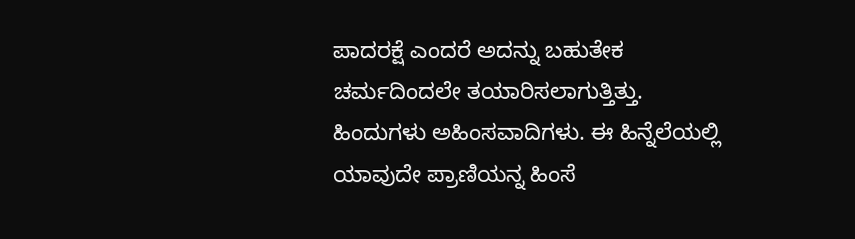ಪಾದರಕ್ಷೆ ಎಂದರೆ ಅದನ್ನು ಬಹುತೇಕ ಚರ್ಮದಿಂದಲೇ ತಯಾರಿಸಲಾಗುತ್ತಿತ್ತು. ಹಿಂದುಗಳು ಅಹಿಂಸವಾದಿಗಳು. ಈ ಹಿನ್ನೆಲೆಯಲ್ಲಿ ಯಾವುದೇ ಪ್ರಾಣಿಯನ್ನ ಹಿಂಸೆ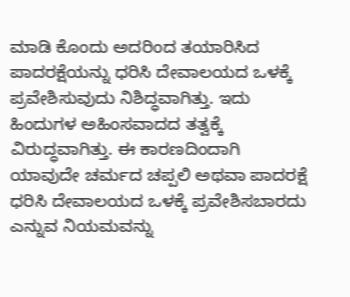ಮಾಡಿ ಕೊಂದು ಅದರಿಂದ ತಯಾರಿಸಿದ ಪಾದರಕ್ಷೆಯನ್ನು ಧರಿಸಿ ದೇವಾಲಯದ ಒಳಕ್ಕೆ ಪ್ರವೇಶಿಸುವುದು ನಿಶಿದ್ಧವಾಗಿತ್ತು. ಇದು ಹಿಂದುಗಳ ಅಹಿಂಸವಾದದ ತತ್ವಕ್ಕೆ ವಿರುದ್ಧವಾಗಿತ್ತು. ಈ ಕಾರಣದಿಂದಾಗಿ ಯಾವುದೇ ಚರ್ಮದ ಚಪ್ಪಲಿ ಅಥವಾ ಪಾದರಕ್ಷೆ ಧರಿಸಿ ದೇವಾಲಯದ ಒಳಕ್ಕೆ ಪ್ರವೇಶಿಸಬಾರದು ಎನ್ನುವ ನಿಯಮವನ್ನು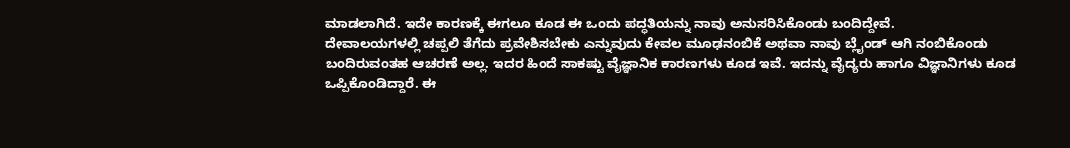ಮಾಡಲಾಗಿದೆ. ಇದೇ ಕಾರಣಕ್ಕೆ ಈಗಲೂ ಕೂಡ ಈ ಒಂದು ಪದ್ಧತಿಯನ್ನು ನಾವು ಅನುಸರಿಸಿಕೊಂಡು ಬಂದಿದ್ದೇವೆ.
ದೇವಾಲಯಗಳಲ್ಲಿ ಚಪ್ಪಲಿ ತೆಗೆದು ಪ್ರವೇಶಿಸಬೇಕು ಎನ್ನುವುದು ಕೇವಲ ಮೂಢನಂಬಿಕೆ ಅಥವಾ ನಾವು ಬ್ಲೈಂಡ್ ಆಗಿ ನಂಬಿಕೊಂಡು ಬಂದಿರುವಂತಹ ಆಚರಣೆ ಅಲ್ಲ. ಇದರ ಹಿಂದೆ ಸಾಕಷ್ಟು ವೈಜ್ಞಾನಿಕ ಕಾರಣಗಳು ಕೂಡ ಇವೆ. ಇದನ್ನು ವೈದ್ಯರು ಹಾಗೂ ವಿಜ್ಞಾನಿಗಳು ಕೂಡ ಒಪ್ಪಿಕೊಂಡಿದ್ದಾರೆ. ಈ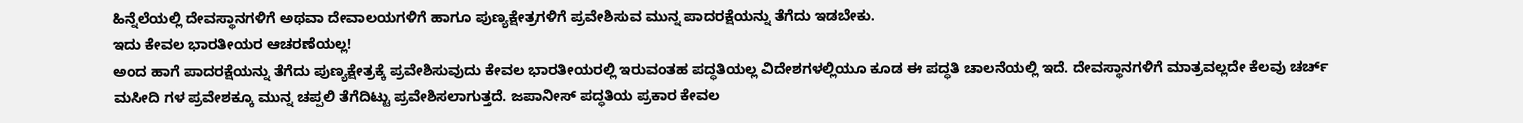ಹಿನ್ನೆಲೆಯಲ್ಲಿ ದೇವಸ್ಥಾನಗಳಿಗೆ ಅಥವಾ ದೇವಾಲಯಗಳಿಗೆ ಹಾಗೂ ಪುಣ್ಯಕ್ಷೇತ್ರಗಳಿಗೆ ಪ್ರವೇಶಿಸುವ ಮುನ್ನ ಪಾದರಕ್ಷೆಯನ್ನು ತೆಗೆದು ಇಡಬೇಕು.
ಇದು ಕೇವಲ ಭಾರತೀಯರ ಆಚರಣೆಯಲ್ಲ!
ಅಂದ ಹಾಗೆ ಪಾದರಕ್ಷೆಯನ್ನು ತೆಗೆದು ಪುಣ್ಯಕ್ಷೇತ್ರಕ್ಕೆ ಪ್ರವೇಶಿಸುವುದು ಕೇವಲ ಭಾರತೀಯರಲ್ಲಿ ಇರುವಂತಹ ಪದ್ಧತಿಯಲ್ಲ ವಿದೇಶಗಳಲ್ಲಿಯೂ ಕೂಡ ಈ ಪದ್ಧತಿ ಚಾಲನೆಯಲ್ಲಿ ಇದೆ. ದೇವಸ್ಥಾನಗಳಿಗೆ ಮಾತ್ರವಲ್ಲದೇ ಕೆಲವು ಚರ್ಚ್ ಮಸೀದಿ ಗಳ ಪ್ರವೇಶಕ್ಕೂ ಮುನ್ನ ಚಪ್ಪಲಿ ತೆಗೆದಿಟ್ಟು ಪ್ರವೇಶಿಸಲಾಗುತ್ತದೆ. ಜಪಾನೀಸ್ ಪದ್ಧತಿಯ ಪ್ರಕಾರ ಕೇವಲ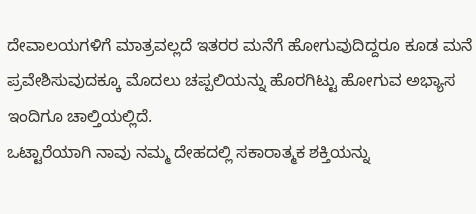ದೇವಾಲಯಗಳಿಗೆ ಮಾತ್ರವಲ್ಲದೆ ಇತರರ ಮನೆಗೆ ಹೋಗುವುದಿದ್ದರೂ ಕೂಡ ಮನೆ ಪ್ರವೇಶಿಸುವುದಕ್ಕೂ ಮೊದಲು ಚಪ್ಪಲಿಯನ್ನು ಹೊರಗಿಟ್ಟು ಹೋಗುವ ಅಭ್ಯಾಸ ಇಂದಿಗೂ ಚಾಲ್ತಿಯಲ್ಲಿದೆ.
ಒಟ್ಟಾರೆಯಾಗಿ ನಾವು ನಮ್ಮ ದೇಹದಲ್ಲಿ ಸಕಾರಾತ್ಮಕ ಶಕ್ತಿಯನ್ನು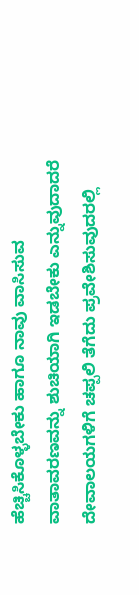ಹೆಚ್ಚಿಸಿಕೊಳ್ಳಬೇಕು ಹಾಗೂ ನಾವು ವಾಸಿಸುವ ವಾತಾವರಣವನ್ನು ಶುಚಿಯಾಗಿ ಇಡಬೇಕು ಎನ್ನುವುದಾದರೆ ದೇವಾಲಯಗಳಿಗೆ ಚಪ್ಪಲಿ ತೆಗೆದು ಪ್ರವೇಶಿಸುವುದರಲ್ಲಿ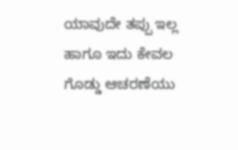ಯಾವುದೇ ತಪ್ಪು ಇಲ್ಲ ಹಾಗೂ ಇದು ಕೇವಲ ಗೊಡ್ಡು ಆಚರಣೆಯು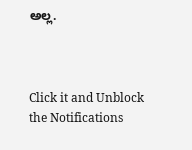ಅಲ್ಲ.



Click it and Unblock the Notifications